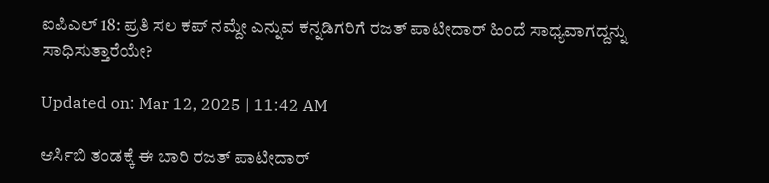ಐಪಿಎಲ್ 18: ಪ್ರತಿ ಸಲ ಕಪ್ ನಮ್ದೇ ಎನ್ನುವ ಕನ್ನಡಿಗರಿಗೆ ರಜತ್ ಪಾಟೀದಾರ್ ಹಿಂದೆ ಸಾಧ್ಯವಾಗದ್ದನ್ನು ಸಾಧಿಸುತ್ತಾರೆಯೇ?

Updated on: Mar 12, 2025 | 11:42 AM

ಆರ್ಸಿಬಿ ತಂಡಕ್ಕೆ ಈ ಬಾರಿ ರಜತ್ ಪಾಟೀದಾರ್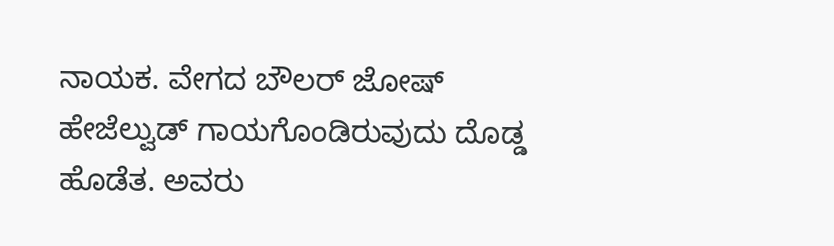ನಾಯಕ. ವೇಗದ ಬೌಲರ್ ಜೋಷ್ ಹೇಜೆಲ್ವುಡ್ ಗಾಯಗೊಂಡಿರುವುದು ದೊಡ್ಡ ಹೊಡೆತ. ಅವರು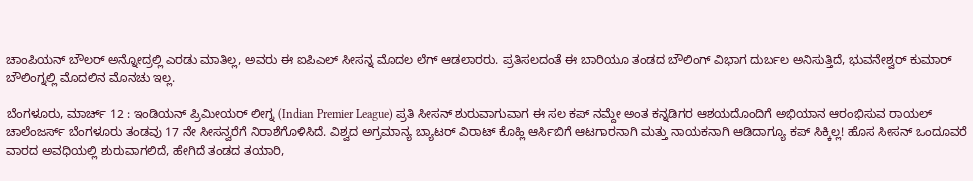ಚಾಂಪಿಯನ್ ಬೌಲರ್ ಅನ್ನೋದ್ರಲ್ಲಿ ಎರಡು ಮಾತಿಲ್ಲ, ಅವರು ಈ ಐಪಿಎಲ್ ಸೀಸನ್ನ ಮೊದಲ ಲೆಗ್ ಆಡಲಾರರು. ಪ್ರತಿಸಲದಂತೆ ಈ ಬಾರಿಯೂ ತಂಡದ ಬೌಲಿಂಗ್ ವಿಭಾಗ ದುರ್ಬಲ ಅನಿಸುತ್ತಿದೆ, ಭುವನೇಶ್ವರ್ ಕುಮಾರ್ ಬೌಲಿಂಗ್ನಲ್ಲಿ ಮೊದಲಿನ ಮೊನಚು ಇಲ್ಲ.

ಬೆಂಗಳೂರು, ಮಾರ್ಚ್ 12 : ಇಂಡಿಯನ್ ಪ್ರಿಮೀಯರ್ ಲೀಗ್ನ (Indian Premier League) ಪ್ರತಿ ಸೀಸನ್ ಶುರುವಾಗುವಾಗ ಈ ಸಲ ಕಪ್ ನಮ್ದೇ ಅಂತ ಕನ್ನಡಿಗರ ಆಶಯದೊಂದಿಗೆ ಅಭಿಯಾನ ಆರಂಭಿಸುವ ರಾಯಲ್ ಚಾಲೆಂಜರ್ಸ್ ಬೆಂಗಳೂರು ತಂಡವು 17 ನೇ ಸೀಸನ್ವರೆಗೆ ನಿರಾಶೆಗೊಳಿಸಿದೆ. ವಿಶ್ವದ ಅಗ್ರಮಾನ್ಯ ಬ್ಯಾಟರ್ ವಿರಾಟ್ ಕೊಹ್ಲಿ ಆರ್ಸಿಬಿಗೆ ಆಟಗಾರನಾಗಿ ಮತ್ತು ನಾಯಕನಾಗಿ ಆಡಿದಾಗ್ಯೂ ಕಪ್ ಸಿಕ್ಕಿಲ್ಲ! ಹೊಸ ಸೀಸನ್ ಒಂದೂವರೆ ವಾರದ ಅವಧಿಯಲ್ಲಿ ಶುರುವಾಗಲಿದೆ, ಹೇಗಿದೆ ತಂಡದ ತಯಾರಿ,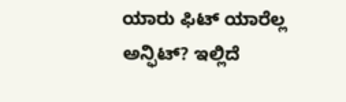ಯಾರು ಫಿಟ್ ಯಾರೆಲ್ಲ ಅನ್ಫಿಟ್? ಇಲ್ಲಿದೆ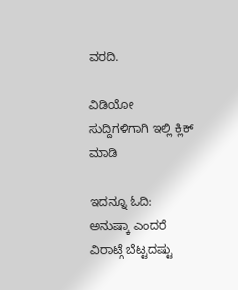ವರದಿ.

ವಿಡಿಯೋ ಸುದ್ದಿಗಳಿಗಾಗಿ ಇಲ್ಲಿ ಕ್ಲಿಕ್ ಮಾಡಿ

ಇದನ್ನೂ ಓದಿ:   ಅನುಷ್ಕಾ ಎಂದರೆ ವಿರಾಟ್ಗೆ ಬೆಟ್ಟದಷ್ಟು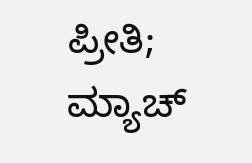ಪ್ರೀತಿ; ಮ್ಯಾಚ್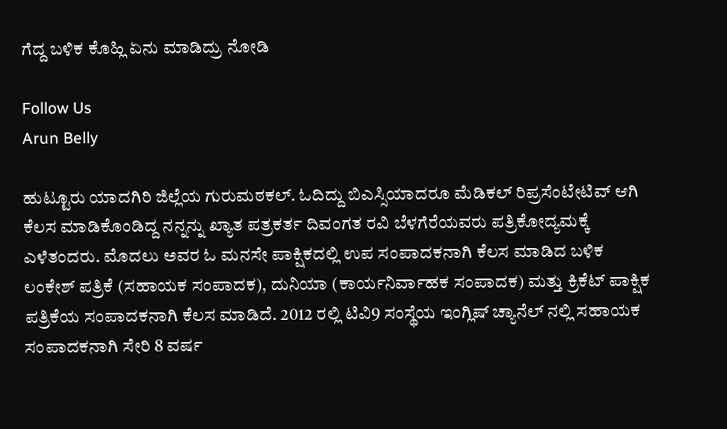ಗೆದ್ದ ಬಳಿಕ ಕೊಹ್ಲಿ ಏನು ಮಾಡಿದ್ರು ನೋಡಿ

Follow Us
Arun Belly

ಹುಟ್ಟೂರು ಯಾದಗಿರಿ ಜಿಲ್ಲೆಯ ಗುರುಮಠಕಲ್. ಓದಿದ್ದು ಬಿಎಸ್ಸಿಯಾದರೂ ಮೆಡಿಕಲ್ ರಿಪ್ರಸೆಂಟೇಟಿವ್ ಆಗಿ ಕೆಲಸ ಮಾಡಿಕೊಂಡಿದ್ದ ನನ್ನನ್ನು ಖ್ಯಾತ ಪತ್ರಕರ್ತ ದಿವಂಗತ ರವಿ ಬೆಳಗೆರೆಯವರು ಪತ್ರಿಕೋದ್ಯಮಕ್ಕೆ ಎಳೆತಂದರು. ಮೊದಲು ಅವರ ಓ ಮನಸೇ ಪಾಕ್ಷಿಕದಲ್ಲಿ ಉಪ ಸಂಪಾದಕನಾಗಿ ಕೆಲಸ ಮಾಡಿದ ಬಳಿಕ ಲಂಕೇಶ್ ಪತ್ರಿಕೆ (ಸಹಾಯಕ ಸಂಪಾದಕ), ದುನಿಯಾ (ಕಾರ್ಯನಿರ್ವಾಹಕ ಸಂಪಾದಕ) ಮತ್ತು ಕ್ರಿಕೆಟ್ ಪಾಕ್ಷಿಕ ಪತ್ರಿಕೆಯ ಸಂಪಾದಕನಾಗಿ ಕೆಲಸ ಮಾಡಿದೆ. 2012 ರಲ್ಲಿ ಟಿವಿ9 ಸಂಸ್ಥೆಯ ಇಂಗ್ಲಿಷ್ ಚ್ಯಾನೆಲ್ ನಲ್ಲಿ ಸಹಾಯಕ ಸಂಪಾದಕನಾಗಿ ಸೇರಿ 8 ವರ್ಷ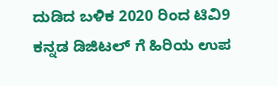ದುಡಿದ ಬಳಿಕ 2020 ರಿಂದ ಟಿವಿ9 ಕನ್ನಡ ಡಿಜಿಟಲ್ ಗೆ ಹಿರಿಯ ಉಪ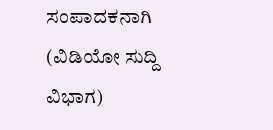ಸಂಪಾದಕನಾಗಿ (ವಿಡಿಯೋ ಸುದ್ದಿ ವಿಭಾಗ)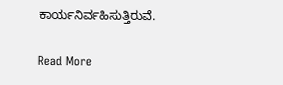ಕಾರ್ಯನಿರ್ವಹಿಸುತ್ತಿರುವೆ.

Read More